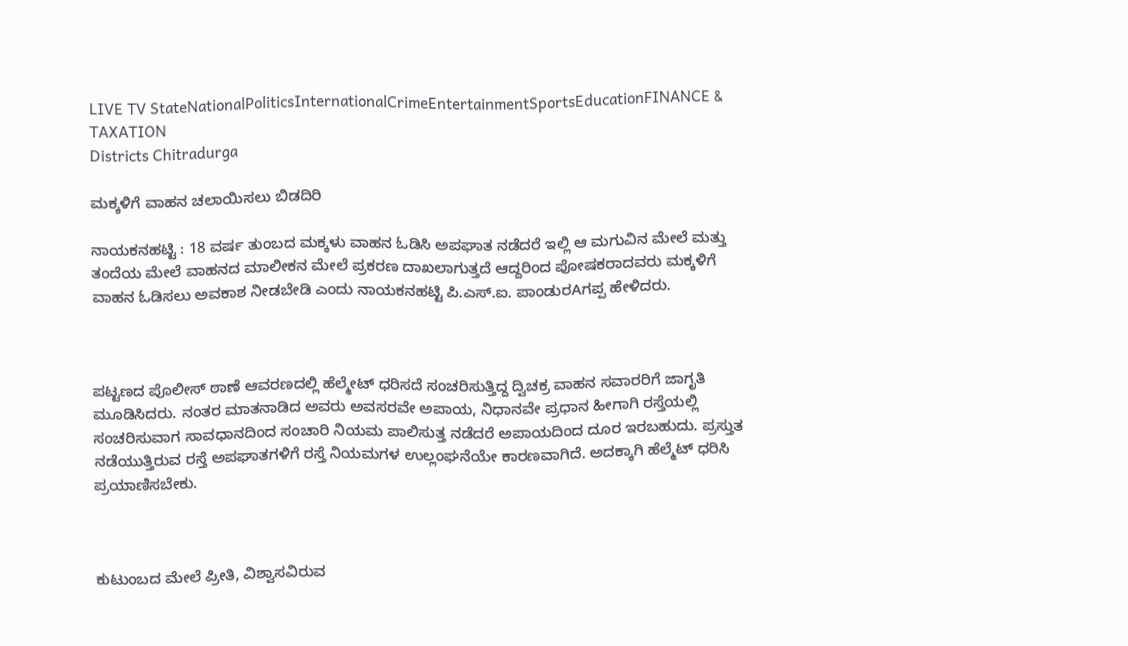LIVE TV StateNationalPoliticsInternationalCrimeEntertainmentSportsEducationFINANCE & TAXATION
Districts Chitradurga

ಮಕ್ಕಳಿಗೆ ವಾಹನ ಚಲಾಯಿಸಲು ಬಿಡದಿರಿ

ನಾಯಕನಹಟ್ಟಿ : 18 ವರ್ಷ ತುಂಬದ ಮಕ್ಕಳು ವಾಹನ ಓಡಿಸಿ ಅಪಘಾತ ನಡೆದರೆ ಇಲ್ಲಿ ಆ ಮಗುವಿನ ಮೇಲೆ ಮತ್ತು ತಂದೆಯ ಮೇಲೆ ವಾಹನದ ಮಾಲೀಕನ ಮೇಲೆ ಪ್ರಕರಣ ದಾಖಲಾಗುತ್ತದೆ ಆದ್ದರಿಂದ ಪೋಷಕರಾದವರು ಮಕ್ಕಳಿಗೆ ವಾಹನ ಓಡಿಸಲು ಅವಕಾಶ ನೀಡಬೇಡಿ ಎಂದು ನಾಯಕನಹಟ್ಟಿ ಪಿ.ಎಸ್.ಐ. ಪಾಂಡುರAಗಪ್ಪ ಹೇಳಿದರು.



ಪಟ್ಟಣದ ಪೊಲೀಸ್ ಠಾಣೆ ಆವರಣದಲ್ಲಿ ಹೆಲ್ಮೇಟ್ ಧರಿಸದೆ ಸಂಚರಿಸುತ್ತಿದ್ದ ದ್ವಿಚಕ್ರ ವಾಹನ ಸವಾರರಿಗೆ ಜಾಗೃತಿ ಮೂಡಿಸಿದರು. ನಂತರ ಮಾತನಾಡಿದ ಅವರು ಅವಸರವೇ ಅಪಾಯ, ನಿಧಾನವೇ ಪ್ರಧಾನ ಹೀಗಾಗಿ ರಸ್ತೆಯಲ್ಲಿ ಸಂಚರಿಸುವಾಗ ಸಾವಧಾನದಿಂದ ಸಂಚಾರಿ ನಿಯಮ ಪಾಲಿಸುತ್ತ ನಡೆದರೆ ಅಪಾಯದಿಂದ ದೂರ ಇರಬಹುದು. ಪ್ರಸ್ತುತ ನಡೆಯುತ್ತಿರುವ ರಸ್ತೆ ಅಪಘಾತಗಳಿಗೆ ರಸ್ತೆ ನಿಯಮಗಳ ಉಲ್ಲಂಘನೆಯೇ ಕಾರಣವಾಗಿದೆ. ಅದಕ್ಕಾಗಿ ಹೆಲ್ಮೆಟ್ ಧರಿಸಿ ಪ್ರಯಾಣಿಸಬೇಕು.



ಕುಟುಂಬದ ಮೇಲೆ ಪ್ರೀತಿ, ವಿಶ್ವಾಸವಿರುವ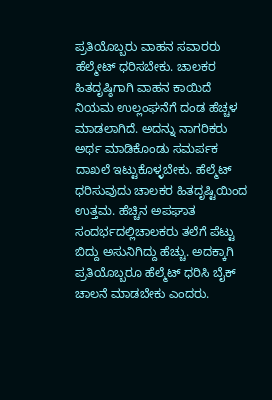ಪ್ರತಿಯೊಬ್ಬರು ವಾಹನ ಸವಾರರು ಹೆಲ್ಮೇಟ್ ಧರಿಸಬೇಕು. ಚಾಲಕರ ಹಿತದೃಷ್ಠಿಗಾಗಿ ವಾಹನ ಕಾಯಿದೆ ನಿಯಮ ಉಲ್ಲಂಘನೆಗೆ ದಂಡ ಹೆಚ್ಚಳ ಮಾಡಲಾಗಿದೆ. ಅದನ್ನು ನಾಗರಿಕರು ಅರ್ಥ ಮಾಡಿಕೊಂಡು ಸಮರ್ಪಕ ದಾಖಲೆ ಇಟ್ಟುಕೊಳ್ಳಬೇಕು. ಹೆಲ್ಮೆಟ್ ಧರಿಸುವುದು ಚಾಲಕರ ಹಿತದೃಷ್ಟಿಯಿಂದ ಉತ್ತಮ. ಹೆಚ್ಚಿನ ಅಪಘಾತ ಸಂದರ್ಭದಲ್ಲಿಚಾಲಕರು ತಲೆಗೆ ಪೆಟ್ಟು ಬಿದ್ದು ಅಸುನಿಗಿದ್ದು ಹೆಚ್ಚು. ಅದಕ್ಕಾಗಿ ಪ್ರತಿಯೊಬ್ಬರೂ ಹೆಲ್ಮೆಟ್ ಧರಿಸಿ ಬೈಕ್ ಚಾಲನೆ ಮಾಡಬೇಕು ಎಂದರು.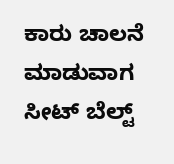ಕಾರು ಚಾಲನೆ ಮಾಡುವಾಗ ಸೀಟ್ ಬೆಲ್ಟ್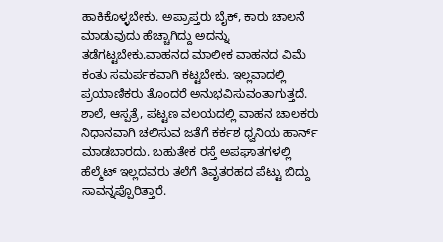ಹಾಕಿಕೊಳ್ಳಬೇಕು. ಅಪ್ರಾಪ್ತರು ಬೈಕ್, ಕಾರು ಚಾಲನೆ ಮಾಡುವುದು ಹೆಚ್ಚಾಗಿದ್ದು ಅದನ್ನು ತಡೆಗಟ್ಟಬೇಕು.ವಾಹನದ ಮಾಲೀಕ ವಾಹನದ ವಿಮೆ ಕಂತು ಸಮರ್ಪಕವಾಗಿ ಕಟ್ಟಬೇಕು. ಇಲ್ಲವಾದಲ್ಲಿ ಪ್ರಯಾಣಿಕರು ತೊಂದರೆ ಅನುಭವಿಸುವಂತಾಗುತ್ತದೆ. ಶಾಲೆ, ಆಸ್ಪತ್ರೆ, ಪಟ್ಟಣ ವಲಯದಲ್ಲಿ ವಾಹನ ಚಾಲಕರು ನಿಧಾನವಾಗಿ ಚಲಿಸುವ ಜತೆಗೆ ಕರ್ಕಶ ಧ್ವನಿಯ ಹಾರ್ನ್ ಮಾಡಬಾರದು. ಬಹುತೇಕ ರಸ್ತೆ ಅಪಘಾತಗಳಲ್ಲಿ ಹೆಲ್ಮೆಟ್ ಇಲ್ಲದವರು ತಲೆಗೆ ತಿವೃತರಹದ ಪೆಟ್ಟು ಬಿದ್ದು ಸಾವನ್ನಪ್ಪೊರಿತ್ತಾರೆ.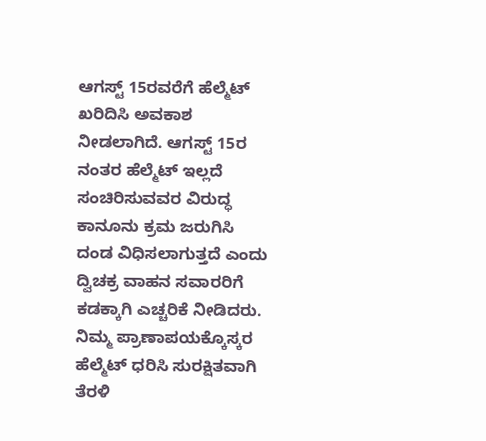ಆಗಸ್ಟ್ 15ರವರೆಗೆ ಹೆಲ್ಮೆಟ್ ಖರಿದಿಸಿ ಅವಕಾಶ ನೀಡಲಾಗಿದೆ. ಆಗಸ್ಟ್ 15ರ ನಂತರ ಹೆಲ್ಮೆಟ್ ಇಲ್ಲದೆ ಸಂಚಿರಿಸುವವರ ವಿರುದ್ಧ ಕಾನೂನು ಕ್ರಮ ಜರುಗಿಸಿ ದಂಡ ವಿಧಿಸಲಾಗುತ್ತದೆ ಎಂದು ದ್ವಿಚಕ್ರ ವಾಹನ ಸವಾರರಿಗೆ ಕಡಕ್ಕಾಗಿ ಎಚ್ಚರಿಕೆ ನೀಡಿದರು. ನಿಮ್ಮ ಪ್ರಾಣಾಪಯಕ್ಕೊಸ್ಕರ ಹೆಲ್ಮೆಟ್ ಧರಿಸಿ ಸುರಕ್ಷಿತವಾಗಿ ತೆರಳಿ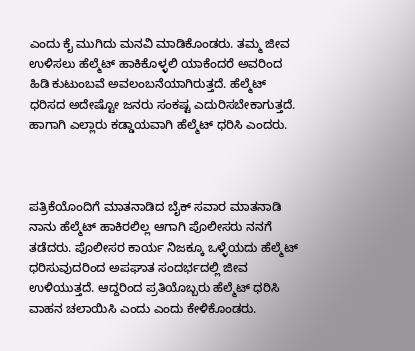ಎಂದು ಕೈ ಮುಗಿದು ಮನವಿ ಮಾಡಿಕೊಂಡರು. ತಮ್ಮ ಜೀವ ಉಳಿಸಲು ಹೆಲ್ಮೆಟ್ ಹಾಕಿಕೊಳ್ಳಲಿ ಯಾಕೆಂದರೆ ಅವರಿಂದ ಹಿಡಿ ಕುಟುಂಬವೆ ಅವಲಂಬನೆಯಾಗಿರುತ್ತದೆ. ಹೆಲ್ಮೆಟ್ ಧರಿಸದ ಅದೇಷ್ಟೋ ಜನರು ಸಂಕಷ್ಟ ಎದುರಿಸಬೇಕಾಗುತ್ತದೆ. ಹಾಗಾಗಿ ಎಲ್ಲಾರು ಕಡ್ಡಾಯವಾಗಿ ಹೆಲ್ಮೆಟ್ ಧರಿಸಿ ಎಂದರು.



ಪತ್ರಿಕೆಯೊಂದಿಗೆ ಮಾತನಾಡಿದ ಬೈಕ್ ಸವಾರ ಮಾತನಾಡಿ ನಾನು ಹೆಲ್ಮೆಟ್ ಹಾಕಿರಲಿಲ್ಲ ಆಗಾಗಿ ಪೊಲೀಸರು ನನಗೆ ತಡೆದರು. ಪೊಲೀಸರ ಕಾರ್ಯ ನಿಜಕ್ಕೂ ಒಳ್ಳೆಯದು ಹೆಲ್ಮೆಟ್ ಧರಿಸುವುದರಿಂದ ಅಪಘಾತ ಸಂದರ್ಭದಲ್ಲಿ ಜೀವ ಉಳಿಯುತ್ತದೆ. ಆದ್ದರಿಂದ ಪ್ರತಿಯೊಬ್ಬರು ಹೆಲ್ಮೆಟ್ ಧರಿಸಿ ವಾಹನ ಚಲಾಯಿಸಿ ಎಂದು ಎಂದು ಕೇಳಿಕೊಂಡರು.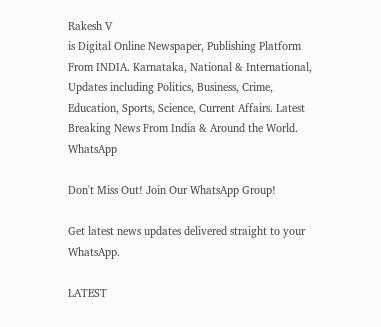Rakesh V
is Digital Online Newspaper, Publishing Platform From INDIA. Karnataka, National & International, Updates including Politics, Business, Crime, Education, Sports, Science, Current Affairs. Latest Breaking News From India & Around the World.
WhatsApp

Don't Miss Out! Join Our WhatsApp Group!

Get latest news updates delivered straight to your WhatsApp.

LATEST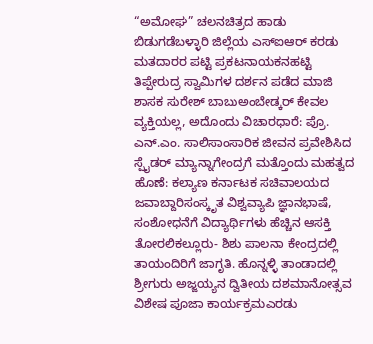“ಅಮೋಘ” ಚಲನಚಿತ್ರದ ಹಾಡು ಬಿಡುಗಡೆಬಳ್ಳಾರಿ ಜಿಲ್ಲೆಯ ಎಸ್ಐಆರ್ ಕರಡು ಮತದಾರರ ಪಟ್ಟಿ ಪ್ರಕಟನಾಯಕನಹಟ್ಟಿ ತಿಪ್ಪೇರುದ್ರ ಸ್ವಾಮಿಗಳ ದರ್ಶನ ಪಡೆದ ಮಾಜಿ ಶಾಸಕ ಸುರೇಶ್ ಬಾಬುಅಂಬೇಡ್ಕರ್ ಕೇವಲ ವ್ಯಕ್ತಿಯಲ್ಲ, ಅದೊಂದು ವಿಚಾರಧಾರೆ: ಪ್ರೊ. ಎನ್.ಎಂ. ಸಾಲಿಸಾಂಸಾರಿಕ ಜೀವನ ಪ್ರವೇಶಿಸಿದ ಸ್ಪೈಡರ್ ಮ್ಯಾನ್ನಾಗೇಂದ್ರಗೆ ಮತ್ತೊಂದು ಮಹತ್ವದ ಹೊಣೆ: ಕಲ್ಯಾಣ ಕರ್ನಾಟಕ ಸಚಿವಾಲಯದ ಜವಾಬ್ದಾರಿಸಂಸ್ಕೃತ ವಿಶ್ವವ್ಯಾಪಿ ಜ್ಞಾನಭಾಷೆ, ಸಂಶೋಧನೆಗೆ ವಿದ್ಯಾರ್ಥಿಗಳು ಹೆಚ್ಚಿನ ಆಸಕ್ತಿ ತೋರಲಿಕಲ್ಲೂರು- ಶಿಶು ಪಾಲನಾ ಕೇಂದ್ರದಲ್ಲಿ ತಾಯಂದಿರಿಗೆ ಜಾಗೃತಿ. ಹೊನ್ನಳ್ಳಿ ತಾಂಡಾದಲ್ಲಿ ಶ್ರೀಗುರು ಅಜ್ಜಯ್ಯನ ದ್ವಿತೀಯ ದಶಮಾನೋತ್ಸವ ವಿಶೇಷ ಪೂಜಾ ಕಾರ್ಯಕ್ರಮಎರಡು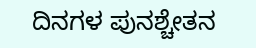ದಿನಗಳ ಪುನಶ್ಚೇತನ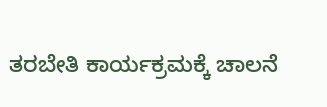ತರಬೇತಿ ಕಾರ್ಯಕ್ರಮಕ್ಕೆ ಚಾಲನೆ